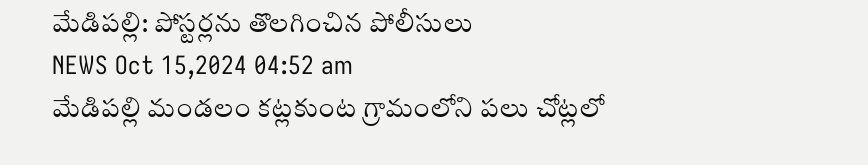మేడిపల్లి: పోస్టర్లను తొలగించిన పోలీసులు
NEWS Oct 15,2024 04:52 am
మేడిపల్లి మండలం కట్లకుంట గ్రామంలోని పలు చోట్లలో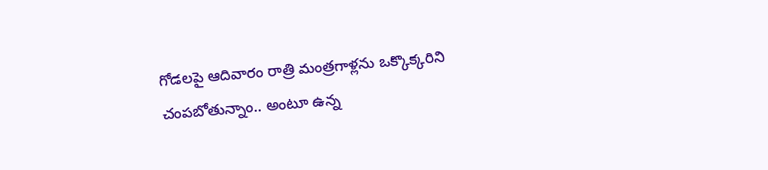గోడలపై ఆదివారం రాత్రి మంత్రగాళ్లను ఒక్కొక్కరిని చంపబోతున్నాం.. అంటూ ఉన్న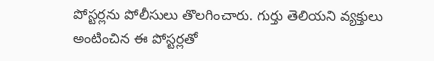పోస్టర్లను పోలీసులు తొలగించారు. గుర్తు తెలియని వ్యక్తులు అంటించిన ఈ పోస్టర్లతో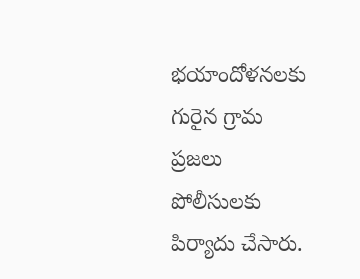భయాందోళనలకు గురైన గ్రామ ప్రజలు పోలీసులకు పిర్యాదు చేసారు.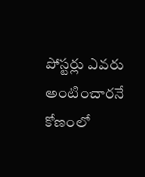పోస్టర్లు ఎవరు అంటించారనే కోణంలో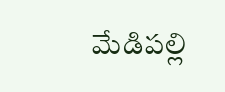మేడిపల్లి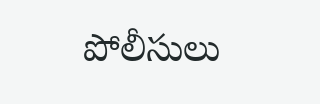పోలీసులు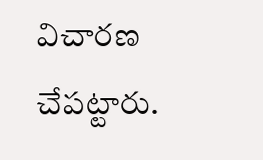విచారణ చేపట్టారు.